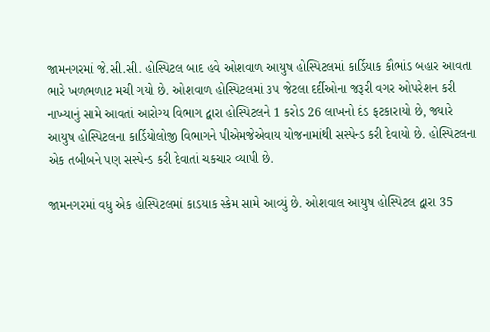જામનગરમાં જે.સી.સી. હોસ્પિટલ બાદ હવે ઓશવાળ આયુષ હોસ્પિટલમાં કાર્ડિયાક કૌભાંડ બહાર આવતા ભારે ખળભળાટ મચી ગયો છે. ઓશવાળ હોસ્પિટલમાં ૩૫ જેટલા દર્દીઓના જરૂરી વગર ઓપરેશન કરી નાખ્યાનું સામે આવતાં આરોગ્ય વિભાગ દ્વારા હોસ્પિટલને 1 કરોડ 26 લાખનો દંડ ફટકારાયો છે, જ્યારે આયુષ હોસ્પિટલના કાર્ડિયોલોજી વિભાગને પીએમજેએવાય યોજનામાંથી સસ્પેન્ડ કરી દેવાયો છે. હોસ્પિટલના એક તબીબને પણ સસ્પેન્ડ કરી દેવાતાં ચકચાર વ્યાપી છે.

જામનગરમાં વધુ એક હોસ્પિટલમાં કાડયાક સ્કેમ સામે આવ્યું છે. ઓશવાલ આયુષ હોસ્પિટલ દ્વારા 35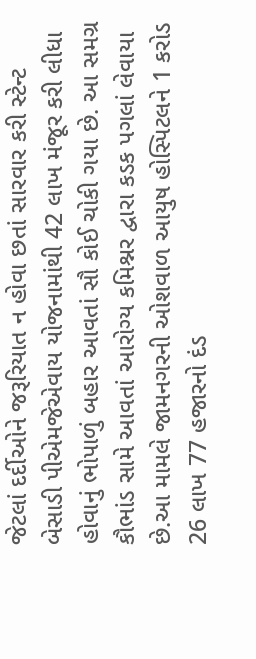જેટલાં દર્દીઓને જરૂરિયાત ન હોવા છતાં સારવાર કરી સ્ટેન્ટ બેસાડી પીએમજેએવાય યોજનામાંથી 42 લાખ મંજૂર કરી લીધા હોવાનું ભોપાળું બહાર આવતાં સૌ કોઈ ચોકી ગયા છે. આ સમગ્ર કૌભાંડ સામે આવતાં આરોગ્ય કમિશ્નર દ્વારા કડક પગલાં લેવાયા છે.આ મામલે જામનગરની ઓશવાળ આયુષ હોસ્પિટલને 1 કરોડ 26 લાખ 77 હજારનો દંડ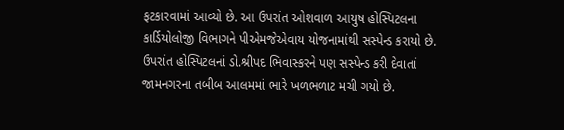ફટકારવામાં આવ્યો છે. આ ઉપરાંત ઓશવાળ આયુષ હોસ્પિટલના કાર્ડિયોલોજી વિભાગને પીએમજેએવાય યોજનામાંથી સસ્પેન્ડ કરાયો છે. ઉપરાંત હોસ્પિટલનાં ડો.શ્રીપદ ભિવાસ્કરને પણ સસ્પેન્ડ કરી દેવાતાં જામનગરના તબીબ આલમમાં ભારે ખળભળાટ મચી ગયો છે.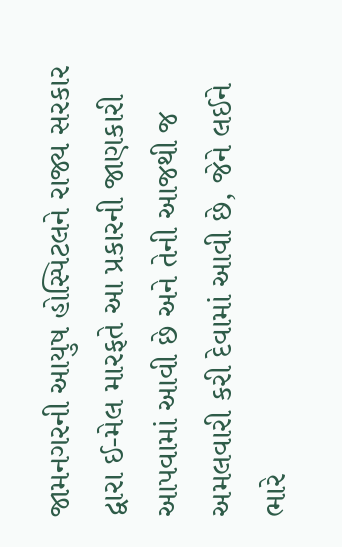જામનગરની આયુષ હોસ્પિટલને રાજ્ય સરકાર દ્વારા ઈ-મેલ મારફતે આ પ્રકારની જાણકારી આપવામાં આવી છે અને તેની આજથી જ અમલવારી કરી દેવામાં આવી છે, જેને લઈને ભારે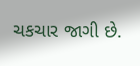ચકચાર જાગી છે.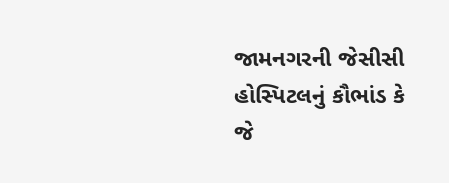જામનગરની જેસીસી હોસ્પિટલનું કૌભાંડ કે જે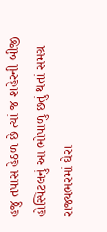હજુ તપાસ હેઠળ છે ત્યાં જ શહેરની બીજી હોસ્પિટલનું આ ભોપાળુ છતું થતાં સમગ્ર રાજ્યભરમાં ઘેરા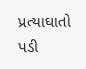પ્રત્યાઘાતો પડી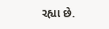રહ્યા છે.